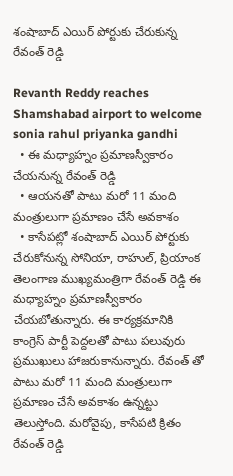శంషాబాద్ ఎయిర్ పోర్టుకు చేరుకున్న రేవంత్ రెడ్డి

Revanth Reddy reaches Shamshabad airport to welcome sonia rahul priyanka gandhi
  • ఈ మధ్యాహ్నం ప్రమాణస్వీకారం చేయనున్న రేవంత్ రెడ్డి
  • ఆయనతో పాటు మరో 11 మంది మంత్రులుగా ప్రమాణం చేసే అవకాశం
  • కాసేపట్లో శంషాబాద్ ఎయిర్ పోర్టుకు చేరుకోనున్న సోనియా, రాహుల్, ప్రియాంక
తెలంగాణ ముఖ్యమంత్రిగా రేవంత్ రెడ్డి ఈ మధ్యాహ్నం ప్రమాణస్వీకారం చేయబోతున్నారు. ఈ కార్యక్రమానికి కాంగ్రెస్ పార్టీ పెద్దలతో పాటు పలువురు ప్రముఖులు హాజరుకానున్నారు. రేవంత్ తో పాటు మరో 11 మంది మంత్రులుగా ప్రమాణం చేసే అవకాశం ఉన్నట్టు తెలుస్తోంది. మరోవైపు, కాసేపటి క్రితం రేవంత్ రెడ్డి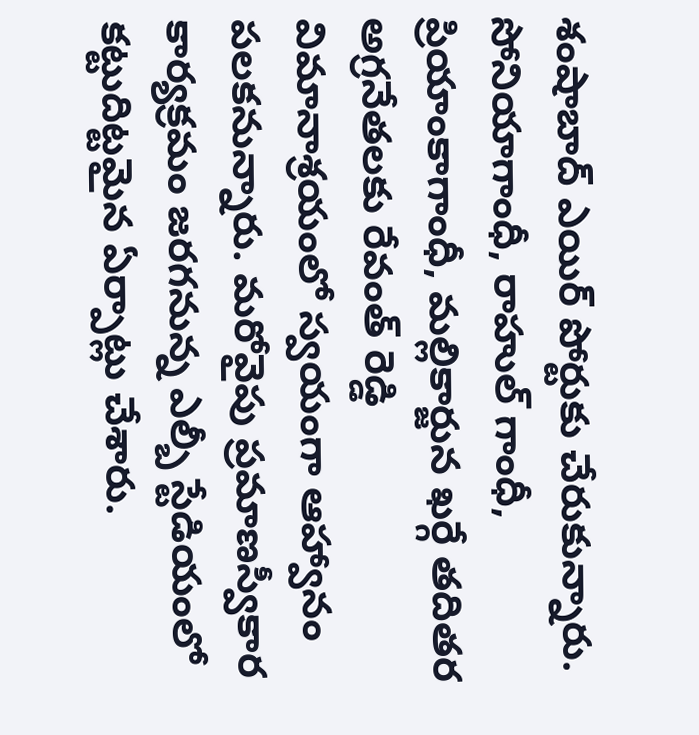శంషాబాద్ ఎయిర్ పోర్టుకు చేరుకున్నారు. సోనియాగాంధీ, రాహుల్ గాంధీ, ప్రియాంకాగాంధీ, మల్లికార్జున ఖర్గే తదితర అగ్రనేతలకు రేవంత్ రెడ్డి విమానాశ్రయంలో స్వయంగా ఆహ్వానం పలకనున్నారు. మరోవైపు ప్రమాణస్వీకార కార్యక్రమం జరగనున్న ఎల్బీ స్టేడియంలో కట్టుదిట్టమైన ఏర్పాట్లు చేశారు.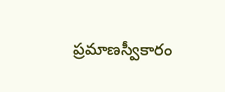ప్రమాణస్వీకారం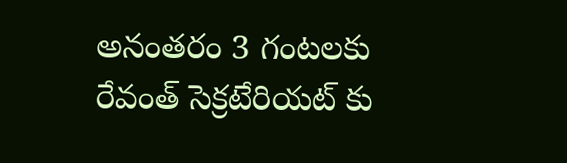అనంతరం 3 గంటలకు రేవంత్ సెక్రటేరియట్ కు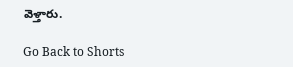వెళ్తారు.

Go Back to Shorts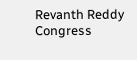Revanth Reddy
Congress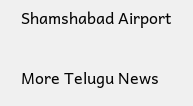Shamshabad Airport

More Telugu News